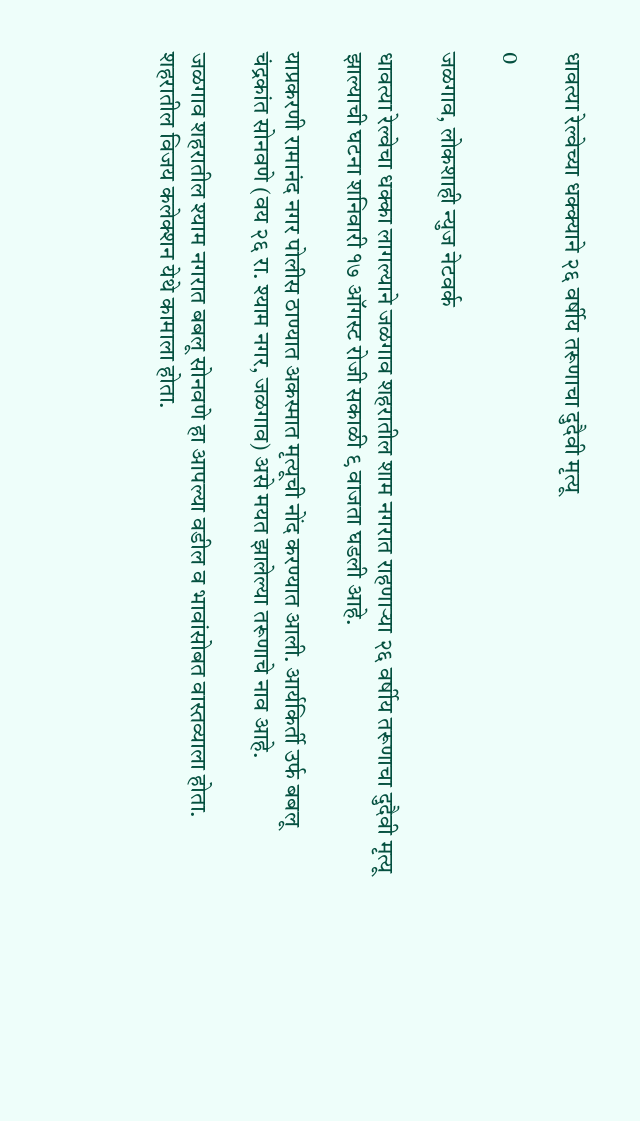धावत्या रेल्वेच्या धक्क्याने २६ वर्षीय तरूणाचा दुदैवी मृत्यू

0

जळगाव, लोकशाही न्युज नेटवर्क

धावत्या रेल्वेचा धक्का लागल्याने जळगाव शहरातील शाम नगरात राहणाऱ्या २६ वर्षीय तरूणाचा दुदैवी मृत्यू झाल्याची घटना शनिवारी १७ ऑगस्ट रोजी सकाळी ९ वाजता घडली आहे.

याप्रकरणी रामानंद नगर पोलीस ठाण्यात अकस्मात मृत्यूची नोंद करण्यात आली. आर्यकिर्ती उर्फ बबलू चंद्रकांत सोनवणे (वय २६ रा. श्याम नगर, जळगाव) असे मयत झालेल्या तरूणाचे नाव आहे.

जळगाव शहरातील श्याम नगरात बबलू सोनवणे हा आपल्या वडील व भावांसोबत वास्तव्याला होता. शहरातील विजय कलेक्शन येथे कामाला होता.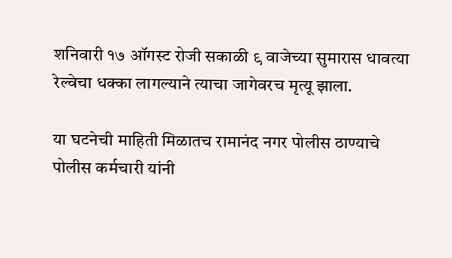शनिवारी १७ ऑगस्ट रोजी सकाळी ९ वाजेच्या सुमारास धावत्या रेल्वेचा धक्का लागल्याने त्याचा जागेवरच मृत्यू झाला.

या घटनेची माहिती मिळातच रामानंद नगर पोलीस ठाण्याचे पोलीस कर्मचारी यांनी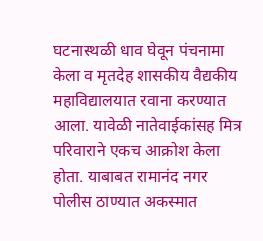घटनास्थळी धाव घेवून पंचनामा केला व मृतदेह शासकीय वैद्यकीय महाविद्यालयात रवाना करण्यात आला. यावेळी नातेवाईकांसह मित्र परिवाराने एकच आक्रोश केला होता. याबाबत रामानंद नगर पोलीस ठाण्यात अकस्मात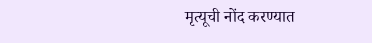मृत्यूची नोंद करण्यात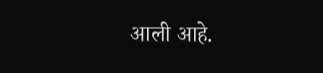आली आहे.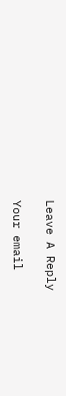Leave A Reply

Your email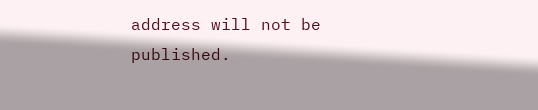address will not be published.